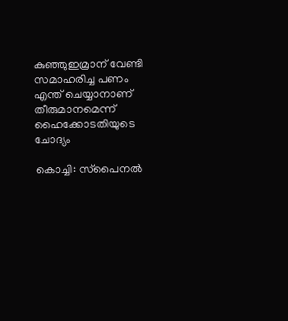കുഞ്ഞുഇമ്രാന് വേണ്ടി സമാഹരിച്ച പണം എന്ത് ചെയ്യാനാണ് തീരുമാനമെന്ന് ഹൈക്കോടതിയുടെ ചോദ്യം

കൊച്ചി: സ്‌പൈനല്‍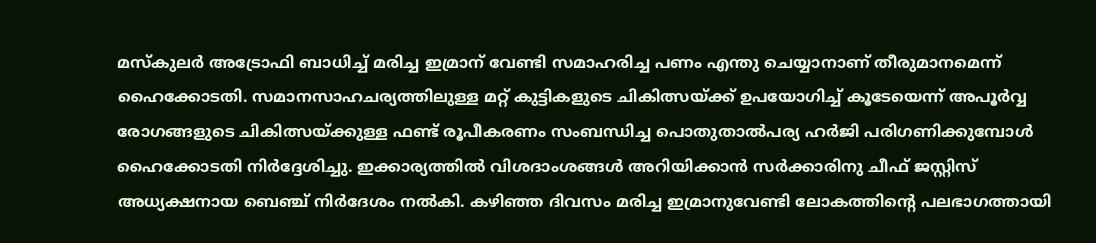മസ്‌കുലര്‍ അട്രോഫി ബാധിച്ച് മരിച്ച ഇമ്രാന് വേണ്ടി സമാഹരിച്ച പണം എന്തു ചെയ്യാനാണ് തീരുമാനമെന്ന് ഹൈക്കോടതി. സമാനസാഹചര്യത്തിലുള്ള മറ്റ് കുട്ടികളുടെ ചികിത്സയ്ക്ക് ഉപയോഗിച്ച് കൂടേയെന്ന് അപൂര്‍വ്വ രോഗങ്ങളുടെ ചികിത്സയ്ക്കുള്ള ഫണ്ട് രൂപീകരണം സംബന്ധിച്ച പൊതുതാല്‍പര്യ ഹര്‍ജി പരിഗണിക്കുമ്പോള്‍ ഹൈക്കോടതി നിര്‍ദ്ദേശിച്ചു. ഇക്കാര്യത്തില്‍ വിശദാംശങ്ങള്‍ അറിയിക്കാന്‍ സര്‍ക്കാരിനു ചീഫ് ജസ്റ്റിസ് അധ്യക്ഷനായ ബെഞ്ച് നിര്‍ദേശം നല്‍കി. കഴിഞ്ഞ ദിവസം മരിച്ച ഇമ്രാനുവേണ്ടി ലോകത്തിന്റെ പലഭാഗത്തായി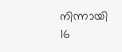നിന്നായി 16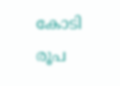കോടി രൂപ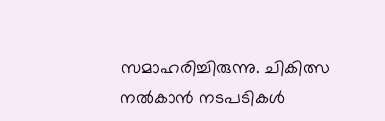സമാഹരിച്ചിരുന്നു. ചികിത്സ നല്‍കാന്‍ നടപടികള്‍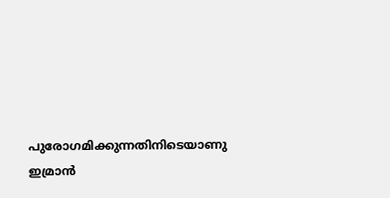പുരോഗമിക്കുന്നതിനിടെയാണു ഇമ്രാന്‍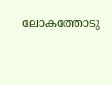ലോകത്തോടു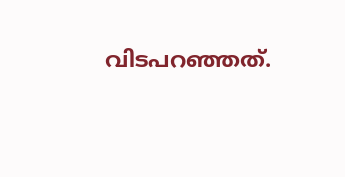വിടപറഞ്ഞത്.